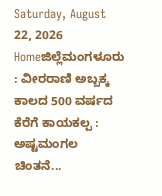Saturday, August 22, 2026
Homeಜಿಲ್ಲೆಮಂಗಳೂರು : ವೀರರಾಣಿ ಅಬ್ಬಕ್ಕ ಕಾಲದ 500 ವರ್ಷದ ಕೆರೆಗೆ ಕಾಯಕಲ್ಪ : ಅಷ್ಟಮಂಗಲ ಚಿಂತನೆ...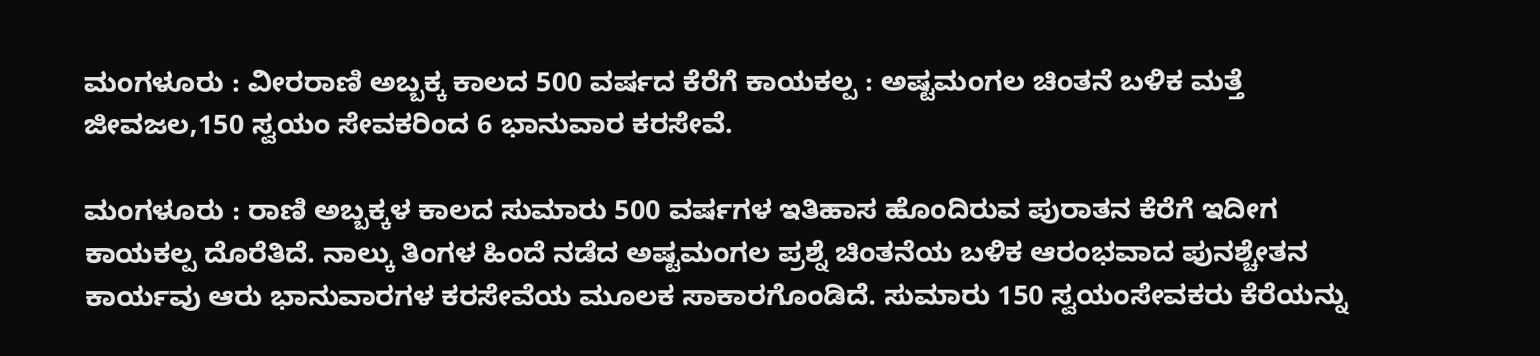ಮಂಗಳೂರು : ವೀರರಾಣಿ ಅಬ್ಬಕ್ಕ ಕಾಲದ 500 ವರ್ಷದ ಕೆರೆಗೆ ಕಾಯಕಲ್ಪ : ಅಷ್ಟಮಂಗಲ ಚಿಂತನೆ ಬಳಿಕ ಮತ್ತೆ ಜೀವಜಲ,150 ಸ್ವಯಂ ಸೇವಕರಿಂದ 6 ಭಾನುವಾರ ಕರಸೇವೆ.

ಮಂಗಳೂರು : ರಾಣಿ ಅಬ್ಬಕ್ಕಳ ಕಾಲದ ಸುಮಾರು 500 ವರ್ಷಗಳ ಇತಿಹಾಸ ಹೊಂದಿರುವ ಪುರಾತನ ಕೆರೆಗೆ ಇದೀಗ ಕಾಯಕಲ್ಪ ದೊರೆತಿದೆ. ನಾಲ್ಕು ತಿಂಗಳ ಹಿಂದೆ ನಡೆದ ಅಷ್ಟಮಂಗಲ ಪ್ರಶ್ನೆ ಚಿಂತನೆಯ ಬಳಿಕ ಆರಂಭವಾದ ಪುನಶ್ಚೇತನ ಕಾರ್ಯವು ಆರು ಭಾನುವಾರಗಳ ಕರಸೇವೆಯ ಮೂಲಕ ಸಾಕಾರಗೊಂಡಿದೆ. ಸುಮಾರು 150 ಸ್ವಯಂಸೇವಕರು ಕೆರೆಯನ್ನು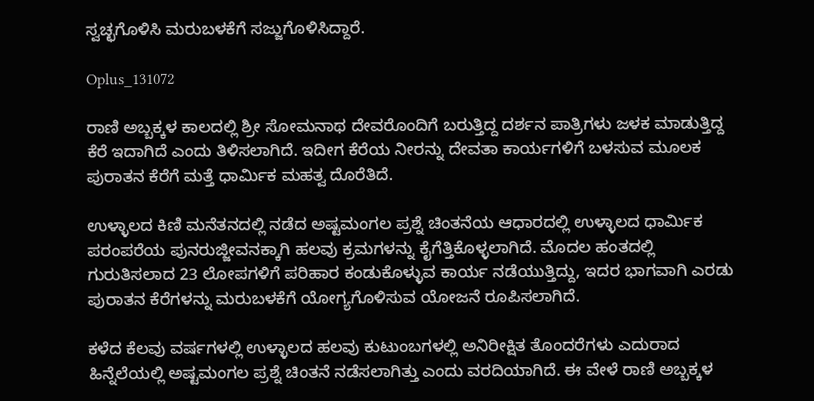ಸ್ವಚ್ಛಗೊಳಿಸಿ ಮರುಬಳಕೆಗೆ ಸಜ್ಜುಗೊಳಿಸಿದ್ದಾರೆ.

Oplus_131072

ರಾಣಿ ಅಬ್ಬಕ್ಕಳ ಕಾಲದಲ್ಲಿ ಶ್ರೀ ಸೋಮನಾಥ ದೇವರೊಂದಿಗೆ ಬರುತ್ತಿದ್ದ ದರ್ಶನ ಪಾತ್ರಿಗಳು ಜಳಕ ಮಾಡುತ್ತಿದ್ದ ಕೆರೆ ಇದಾಗಿದೆ ಎಂದು ತಿಳಿಸಲಾಗಿದೆ. ಇದೀಗ ಕೆರೆಯ ನೀರನ್ನು ದೇವತಾ ಕಾರ್ಯಗಳಿಗೆ ಬಳಸುವ ಮೂಲಕ ಪುರಾತನ ಕೆರೆಗೆ ಮತ್ತೆ ಧಾರ್ಮಿಕ ಮಹತ್ವ ದೊರೆತಿದೆ.

ಉಳ್ಳಾಲದ ಕಿಣಿ ಮನೆತನದಲ್ಲಿ ನಡೆದ ಅಷ್ಟಮಂಗಲ ಪ್ರಶ್ನೆ ಚಿಂತನೆಯ ಆಧಾರದಲ್ಲಿ ಉಳ್ಳಾಲದ ಧಾರ್ಮಿಕ ಪರಂಪರೆಯ ಪುನರುಜ್ಜೀವನಕ್ಕಾಗಿ ಹಲವು ಕ್ರಮಗಳನ್ನು ಕೈಗೆತ್ತಿಕೊಳ್ಳಲಾಗಿದೆ. ಮೊದಲ ಹಂತದಲ್ಲಿ ಗುರುತಿಸಲಾದ 23 ಲೋಪಗಳಿಗೆ ಪರಿಹಾರ ಕಂಡುಕೊಳ್ಳುವ ಕಾರ್ಯ ನಡೆಯುತ್ತಿದ್ದು, ಇದರ ಭಾಗವಾಗಿ ಎರಡು ಪುರಾತನ ಕೆರೆಗಳನ್ನು ಮರುಬಳಕೆಗೆ ಯೋಗ್ಯಗೊಳಿಸುವ ಯೋಜನೆ ರೂಪಿಸಲಾಗಿದೆ.

ಕಳೆದ ಕೆಲವು ವರ್ಷಗಳಲ್ಲಿ ಉಳ್ಳಾಲದ ಹಲವು ಕುಟುಂಬಗಳಲ್ಲಿ ಅನಿರೀಕ್ಷಿತ ತೊಂದರೆಗಳು ಎದುರಾದ ಹಿನ್ನೆಲೆಯಲ್ಲಿ ಅಷ್ಟಮಂಗಲ ಪ್ರಶ್ನೆ ಚಿಂತನೆ ನಡೆಸಲಾಗಿತ್ತು ಎಂದು ವರದಿಯಾಗಿದೆ. ಈ ವೇಳೆ ರಾಣಿ ಅಬ್ಬಕ್ಕಳ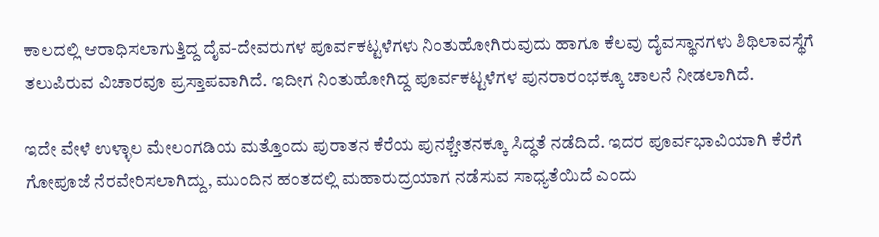ಕಾಲದಲ್ಲಿ ಆರಾಧಿಸಲಾಗುತ್ತಿದ್ದ ದೈವ-ದೇವರುಗಳ ಪೂರ್ವಕಟ್ಟಳೆಗಳು ನಿಂತುಹೋಗಿರುವುದು ಹಾಗೂ ಕೆಲವು ದೈವಸ್ಥಾನಗಳು ಶಿಥಿಲಾವಸ್ಥೆಗೆ ತಲುಪಿರುವ ವಿಚಾರವೂ ಪ್ರಸ್ತಾಪವಾಗಿದೆ. ಇದೀಗ ನಿಂತುಹೋಗಿದ್ದ ಪೂರ್ವಕಟ್ಟಳೆಗಳ ಪುನರಾರಂಭಕ್ಕೂ ಚಾಲನೆ ನೀಡಲಾಗಿದೆ.

ಇದೇ ವೇಳೆ ಉಳ್ಳಾಲ ಮೇಲಂಗಡಿಯ ಮತ್ತೊಂದು ಪುರಾತನ ಕೆರೆಯ ಪುನಶ್ಚೇತನಕ್ಕೂ ಸಿದ್ಧತೆ ನಡೆದಿದೆ. ಇದರ ಪೂರ್ವಭಾವಿಯಾಗಿ ಕೆರೆಗೆ ಗೋಪೂಜೆ ನೆರವೇರಿಸಲಾಗಿದ್ದು, ಮುಂದಿನ ಹಂತದಲ್ಲಿ ಮಹಾರುದ್ರಯಾಗ ನಡೆಸುವ ಸಾಧ್ಯತೆಯಿದೆ ಎಂದು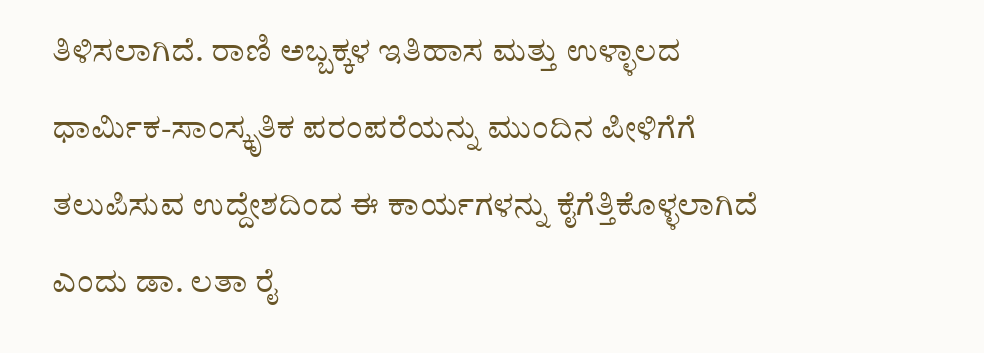ತಿಳಿಸಲಾಗಿದೆ. ರಾಣಿ ಅಬ್ಬಕ್ಕಳ ಇತಿಹಾಸ ಮತ್ತು ಉಳ್ಳಾಲದ ಧಾರ್ಮಿಕ-ಸಾಂಸ್ಕೃತಿಕ ಪರಂಪರೆಯನ್ನು ಮುಂದಿನ ಪೀಳಿಗೆಗೆ ತಲುಪಿಸುವ ಉದ್ದೇಶದಿಂದ ಈ ಕಾರ್ಯಗಳನ್ನು ಕೈಗೆತ್ತಿಕೊಳ್ಳಲಾಗಿದೆ ಎಂದು ಡಾ. ಲತಾ ರೈ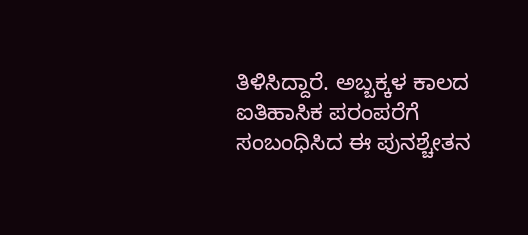ತಿಳಿಸಿದ್ದಾರೆ. ಅಬ್ಬಕ್ಕಳ ಕಾಲದ ಐತಿಹಾಸಿಕ ಪರಂಪರೆಗೆ ಸಂಬಂಧಿಸಿದ ಈ ಪುನಶ್ಚೇತನ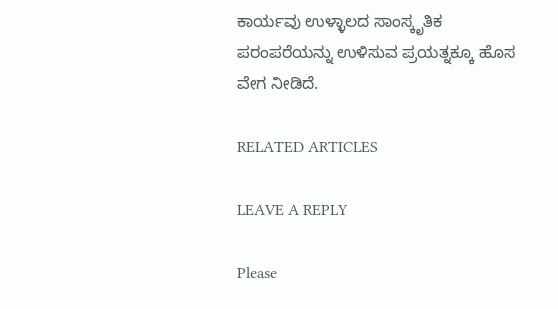ಕಾರ್ಯವು ಉಳ್ಳಾಲದ ಸಾಂಸ್ಕೃತಿಕ ಪರಂಪರೆಯನ್ನು ಉಳಿಸುವ ಪ್ರಯತ್ನಕ್ಕೂ ಹೊಸ ವೇಗ ನೀಡಿದೆ.

RELATED ARTICLES

LEAVE A REPLY

Please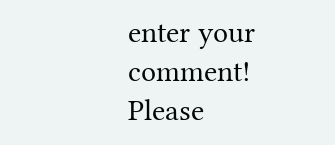enter your comment!
Please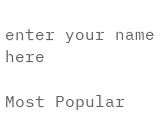enter your name here

Most Popular